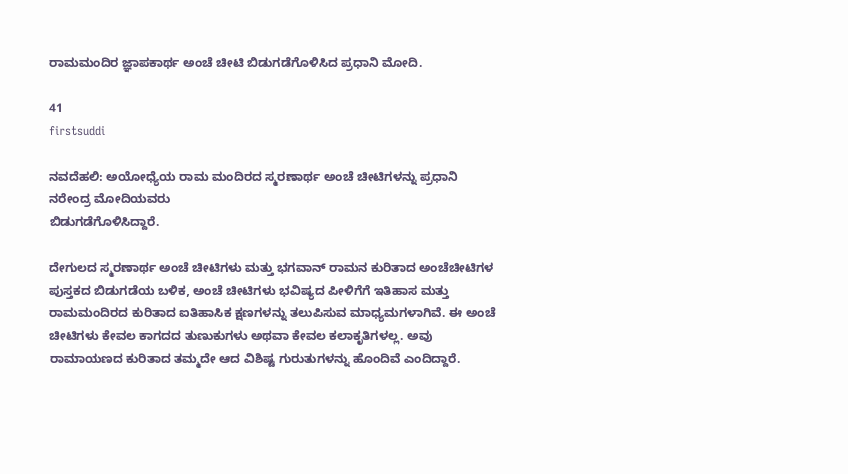ರಾಮಮಂದಿರ ಜ್ಞಾಪಕಾರ್ಥ ಅಂಚೆ ಚೀಟಿ ಬಿಡುಗಡೆಗೊಳಿಸಿದ ಪ್ರಧಾನಿ ಮೋದಿ.

41
firstsuddi

ನವದೆಹಲಿ: ಅಯೋಧ್ಯೆಯ ರಾಮ ಮಂದಿರದ ಸ್ಮರಣಾರ್ಥ ಅಂಚೆ ಚೀಟಿಗಳನ್ನು ಪ್ರಧಾನಿ ನರೇಂದ್ರ ಮೋದಿಯವರು
ಬಿಡುಗಡೆಗೊಳಿಸಿದ್ದಾರೆ.

ದೇಗುಲದ ಸ್ಮರಣಾರ್ಥ ಅಂಚೆ ಚೀಟಿಗಳು ಮತ್ತು ಭಗವಾನ್ ರಾಮನ ಕುರಿತಾದ ಅಂಚೆಚೀಟಿಗಳ ಪುಸ್ತಕದ ಬಿಡುಗಡೆಯ ಬಳಿಕ, ಅಂಚೆ ಚೀಟಿಗಳು ಭವಿಷ್ಯದ ಪೀಳಿಗೆಗೆ ಇತಿಹಾಸ ಮತ್ತು ರಾಮಮಂದಿರದ ಕುರಿತಾದ ಐತಿಹಾಸಿಕ ಕ್ಷಣಗಳನ್ನು ತಲುಪಿಸುವ ಮಾಧ್ಯಮಗಳಾಗಿವೆ. ಈ ಅಂಚೆ ಚೀಟಿಗಳು ಕೇವಲ ಕಾಗದದ ತುಣುಕುಗಳು ಅಥವಾ ಕೇವಲ ಕಲಾಕೃತಿಗಳಲ್ಲ. ಅವು ರಾಮಾಯಣದ ಕುರಿತಾದ ತಮ್ಮದೇ ಆದ ವಿಶಿಷ್ಟ ಗುರುತುಗಳನ್ನು ಹೊಂದಿವೆ ಎಂದಿದ್ದಾರೆ.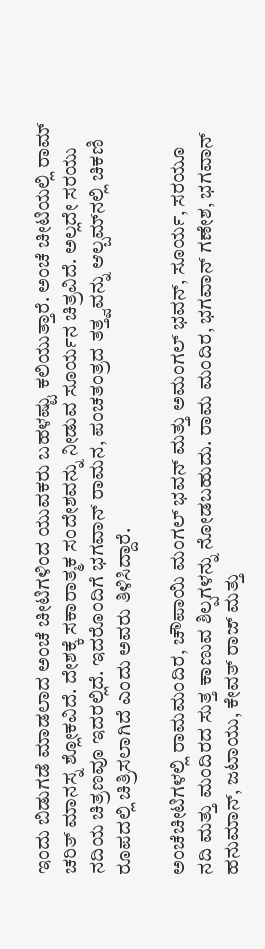ಇಂದು ಬಿಡುಗಡೆ ಮಾಡಲಾದ ಅಂಚೆ ಚೀಟಿಗಳಿಂದ ಯುವಕರು ಬಹಳಷ್ಟು ಕಲಿಯುತ್ತಾರೆ. ಅಂಚೆ ಚೀಟಿಯಲ್ಲಿ ರಾಮ್ ಚರಿತ್ ಮಾನಸ್ನ ಶ್ಲೋಕವಿದೆ. ದೇಶಕ್ಕೆ ಸಕಾರಾತ್ಮಕ ಸಂದೇಶವನ್ನು ನೀಡುವ ಸೂರ್ಯನ ಚಿತ್ರವಿದೆ. ಅಲ್ಲದೇ ಸರಯು ನದಿಯ ಚಿತ್ರಣವೂ ಇದರಲ್ಲಿದೆ. ಇದರೊಂದಿಗೆ ಭಗವಾನ್ ರಾಮನ, ಪಂಚತಂತ್ರದ ತತ್ತ್ವವನ್ನು ಆಲ್ಬಮ್‍ನಲ್ಲಿ ಚಿಕಣಿ ರೂಪದಲ್ಲಿ ಚಿತ್ರಿಸಲಾಗಿದೆ ಎಂದು ಅವರು ತಿಳಿಸಿದ್ದಾರೆ.

ಅಂಚೆಚೀಟಿಗಳಲ್ಲಿ ರಾಮಮಂದಿರ, ಚೌಪಾಯಿ ಮಂಗಲ್ ಭವನ್ ಮತ್ತು ಅಮಂಗಲ್ ಭವನ್, ಸೂರ್ಯ, ಸರಯೂ ನದಿ ಮತ್ತು ಮಂದಿರದ ಸುತ್ತ ಕಾಣುವ ಶಿಲ್ಪಗಳನ್ನು ನೋಡಬಹುದು. ರಾಮ ಮಂದಿರ, ಭಗವಾನ್ ಗಣೇಶ, ಭಗವಾನ್ ಹನುಮಾನ್, ಜಟಾಯು, ಕೇವತ್ ರಾಜ್ ಮತ್ತು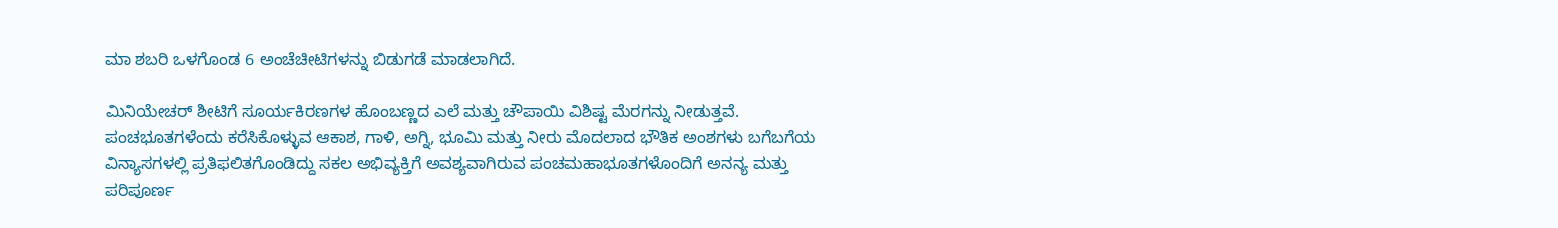ಮಾ ಶಬರಿ ಒಳಗೊಂಡ 6 ಅಂಚೆಚೀಟಿಗಳನ್ನು ಬಿಡುಗಡೆ ಮಾಡಲಾಗಿದೆ.

ಮಿನಿಯೇಚರ್ ಶೀಟಿಗೆ ಸೂರ್ಯಕಿರಣಗಳ ಹೊಂಬಣ್ಣದ ಎಲೆ ಮತ್ತು ಚೌಪಾಯಿ ವಿಶಿಷ್ಟ ಮೆರಗನ್ನು ನೀಡುತ್ತವೆ. ಪಂಚಭೂತಗಳೆಂದು ಕರೆಸಿಕೊಳ್ಳುವ ಆಕಾಶ, ಗಾಳಿ, ಅಗ್ನಿ, ಭೂಮಿ ಮತ್ತು ನೀರು ಮೊದಲಾದ ಭೌತಿಕ ಅಂಶಗಳು ಬಗೆಬಗೆಯ ವಿನ್ಯಾಸಗಳಲ್ಲಿ ಪ್ರತಿಫಲಿತಗೊಂಡಿದ್ದು ಸಕಲ ಅಭಿವ್ಯಕ್ತಿಗೆ ಅವಶ್ಯವಾಗಿರುವ ಪಂಚಮಹಾಭೂತಗಳೊಂದಿಗೆ ಅನನ್ಯ ಮತ್ತು ಪರಿಪೂರ್ಣ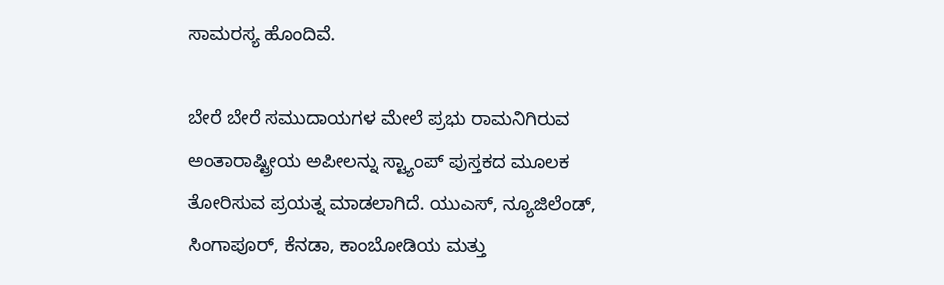ಸಾಮರಸ್ಯ ಹೊಂದಿವೆ.

ಬೇರೆ ಬೇರೆ ಸಮುದಾಯಗಳ ಮೇಲೆ ಪ್ರಭು ರಾಮನಿಗಿರುವ ಅಂತಾರಾಷ್ಟ್ರೀಯ ಅಪೀಲನ್ನು ಸ್ಟ್ಯಾಂಪ್ ಪುಸ್ತಕದ ಮೂಲಕ ತೋರಿಸುವ ಪ್ರಯತ್ನ ಮಾಡಲಾಗಿದೆ. ಯುಎಸ್, ನ್ಯೂಜಿಲೆಂಡ್, ಸಿಂಗಾಪೂರ್, ಕೆನಡಾ, ಕಾಂಬೋಡಿಯ ಮತ್ತು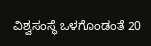ವಿಶ್ವಸಂಸ್ಥೆ ಒಳಗೊಂಡಂತೆ 20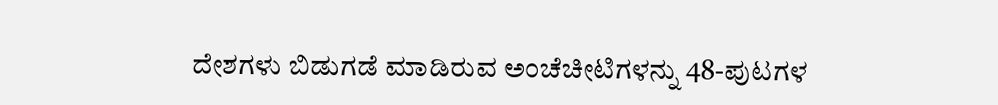ದೇಶಗಳು ಬಿಡುಗಡೆ ಮಾಡಿರುವ ಅಂಚೆಚೀಟಿಗಳನ್ನು 48-ಪುಟಗಳ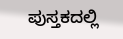ಪುಸ್ತಕದಲ್ಲಿ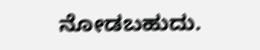ನೋಡಬಹುದು.